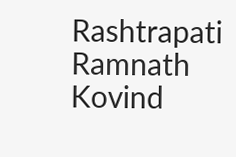Rashtrapati Ramnath Kovind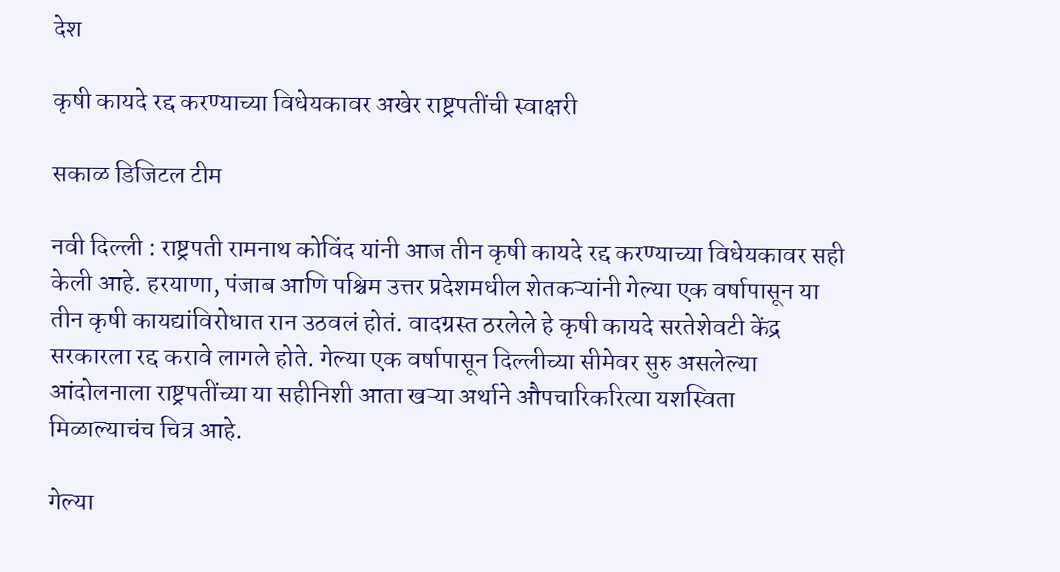देश

कृषी कायदे रद्द करण्याच्या विधेयकावर अखेर राष्ट्रपतींची स्वाक्षरी

सकाळ डिजिटल टीम

नवी दिल्ली : राष्ट्रपती रामनाथ कोविंद यांनी आज तीन कृषी कायदे रद्द करण्याच्या विधेयकावर सही केली आहे. हरयाणा, पंजाब आणि पश्चिम उत्तर प्रदेशमधील शेतकऱ्यांनी गेल्या एक वर्षापासून या तीन कृषी कायद्यांविरोधात रान उठवलं होतं. वादग्रस्त ठरलेले हे कृषी कायदे सरतेशेवटी केंद्र सरकारला रद्द करावे लागले होते. गेल्या एक वर्षापासून दिल्लीच्या सीमेवर सुरु असलेल्या आंदोलनाला राष्ट्रपतींच्या या सहीनिशी आता खऱ्या अर्थाने औपचारिकरित्या यशस्विता मिळाल्याचंच चित्र आहे.

गेल्या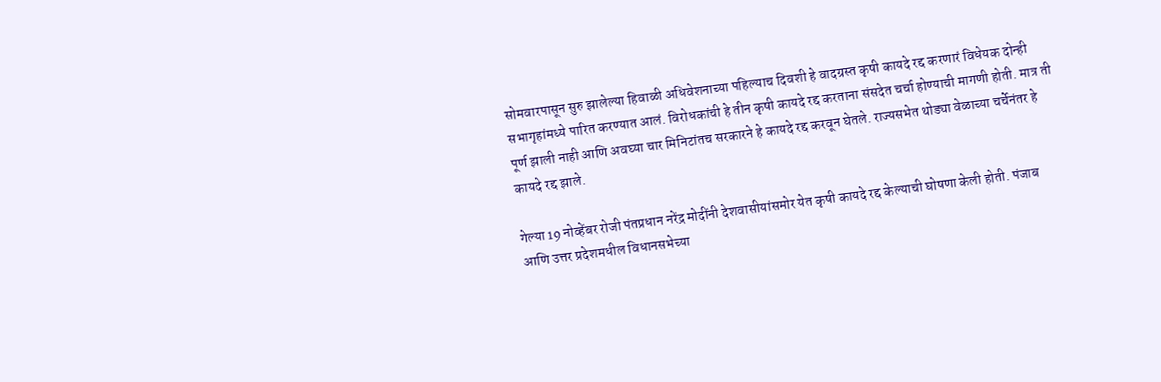सोमवारपासून सुरु झालेल्या हिवाळी अधिवेशनाच्या पहिल्याच दिवशी हे वादग्रस्त कृषी कायदे रद्द करणारं विधेयक दोन्ही सभागृहांमध्ये पारित करण्यात आलं. विरोधकांची हे तीन कृषी कायदे रद्द करताना संसदेत चर्चा होण्याची मागणी होती. मात्र ती पूर्ण झाली नाही आणि अवघ्या चार मिनिटांतच सरकारने हे कायदे रद्द करवून घेतले. राज्यसभेत थोड्या वेळाच्या चर्चेनंतर हे कायदे रद्द झाले.

गेल्या 19 नोव्हेंबर रोजी पंतप्रधान नरेंद्र मोदींनी देशवासीयांसमोर येत कृषी कायदे रद्द केल्याची घोषणा केली होती. पंजाब आणि उत्तर प्रदेशमधील विधानसभेच्या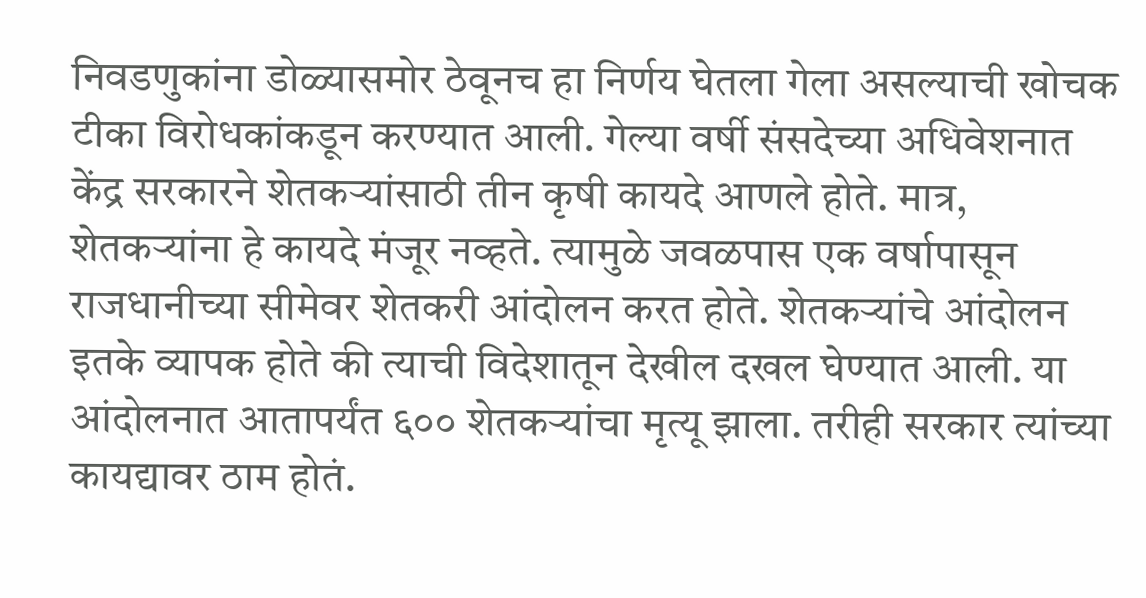निवडणुकांना डोळ्यासमोर ठेवूनच हा निर्णय घेतला गेला असल्याची खोचक टीका विरोधकांकडून करण्यात आली. गेल्या वर्षी संसदेच्या अधिवेशनात केंद्र सरकारने शेतकऱ्यांसाठी तीन कृषी कायदे आणले होते. मात्र, शेतकऱ्यांना हे कायदे मंजूर नव्हते. त्यामुळे जवळपास एक वर्षापासून राजधानीच्या सीमेवर शेतकरी आंदोलन करत होते. शेतकऱ्यांचे आंदोलन इतके व्यापक होते की त्याची विदेशातून देखील दखल घेण्यात आली. या आंदोलनात आतापर्यंत ६०० शेतकऱ्यांचा मृत्यू झाला. तरीही सरकार त्यांच्या कायद्यावर ठाम होतं.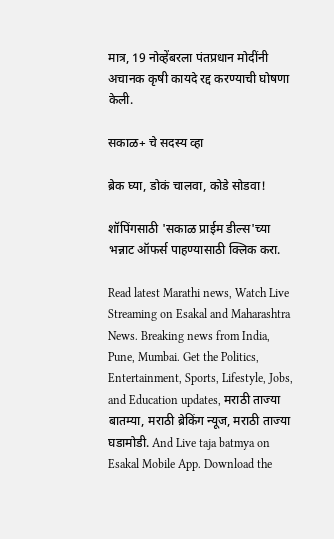मात्र, 19 नोव्हेंबरला पंतप्रधान मोदींनी अचानक कृषी कायदे रद्द करण्याची घोषणा केली.

सकाळ+ चे सदस्य व्हा

ब्रेक घ्या, डोकं चालवा, कोडे सोडवा!

शॉपिंगसाठी 'सकाळ प्राईम डील्स'च्या भन्नाट ऑफर्स पाहण्यासाठी क्लिक करा.

Read latest Marathi news, Watch Live Streaming on Esakal and Maharashtra News. Breaking news from India, Pune, Mumbai. Get the Politics, Entertainment, Sports, Lifestyle, Jobs, and Education updates, मराठी ताज्या बातम्या, मराठी ब्रेकिंग न्यूज, मराठी ताज्या घडामोडी. And Live taja batmya on Esakal Mobile App. Download the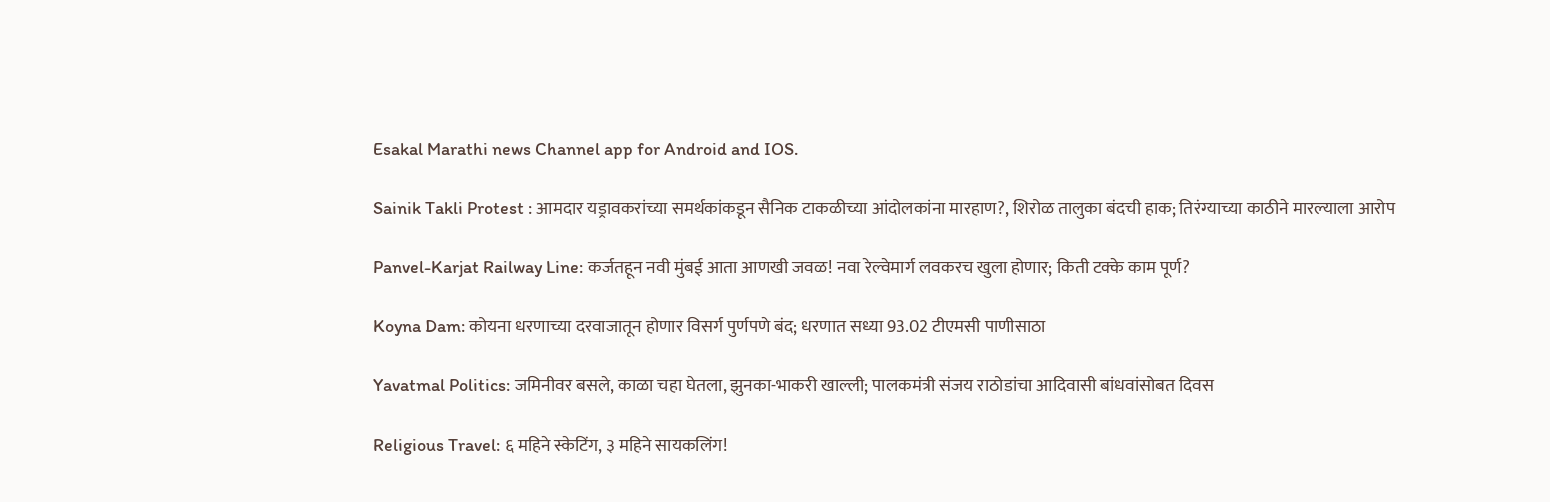Esakal Marathi news Channel app for Android and IOS.

Sainik Takli Protest : आमदार यड्रावकरांच्या समर्थकांकडून सैनिक टाकळीच्या आंदोलकांना मारहाण?, शिरोळ तालुका बंदची हाक; तिरंग्याच्या काठीने मारल्याला आरोप

Panvel-Karjat Railway Line: कर्जतहून नवी मुंबई आता आणखी जवळ! नवा रेल्वेमार्ग लवकरच खुला होणार; किती टक्के काम पूर्ण?

Koyna Dam: कोयना धरणाच्या दरवाजातून होणार विसर्ग पुर्णपणे बंद; धरणात सध्या 93.02 टीएमसी पाणीसाठा

Yavatmal Politics: जमिनीवर बसले, काळा चहा घेतला, झुनका-भाकरी खाल्ली; पालकमंत्री संजय राठोडांचा आदिवासी बांधवांसोबत दिवस

Religious Travel: ६ महिने स्केटिंग, ३ महिने सायकलिंग!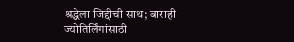श्रद्धेला जिद्दीची साथ; बाराही ज्योतिर्लिंगांसाठी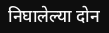निघालेल्या दोन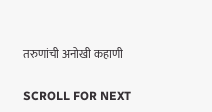तरुणांची अनोखी कहाणी

SCROLL FOR NEXT